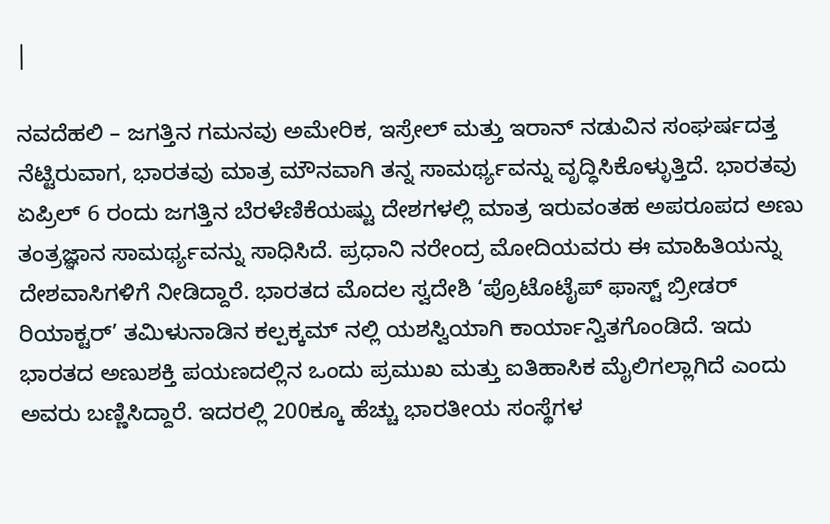|

ನವದೆಹಲಿ – ಜಗತ್ತಿನ ಗಮನವು ಅಮೇರಿಕ, ಇಸ್ರೇಲ್ ಮತ್ತು ಇರಾನ್ ನಡುವಿನ ಸಂಘರ್ಷದತ್ತ ನೆಟ್ಟಿರುವಾಗ, ಭಾರತವು ಮಾತ್ರ ಮೌನವಾಗಿ ತನ್ನ ಸಾಮರ್ಥ್ಯವನ್ನು ವೃದ್ಧಿಸಿಕೊಳ್ಳುತ್ತಿದೆ. ಭಾರತವು ಏಪ್ರಿಲ್ 6 ರಂದು ಜಗತ್ತಿನ ಬೆರಳೆಣಿಕೆಯಷ್ಟು ದೇಶಗಳಲ್ಲಿ ಮಾತ್ರ ಇರುವಂತಹ ಅಪರೂಪದ ಅಣು ತಂತ್ರಜ್ಞಾನ ಸಾಮರ್ಥ್ಯವನ್ನು ಸಾಧಿಸಿದೆ. ಪ್ರಧಾನಿ ನರೇಂದ್ರ ಮೋದಿಯವರು ಈ ಮಾಹಿತಿಯನ್ನು ದೇಶವಾಸಿಗಳಿಗೆ ನೀಡಿದ್ದಾರೆ. ಭಾರತದ ಮೊದಲ ಸ್ವದೇಶಿ ‘ಪ್ರೊಟೊಟೈಪ್ ಫಾಸ್ಟ್ ಬ್ರೀಡರ್ ರಿಯಾಕ್ಟರ್’ ತಮಿಳುನಾಡಿನ ಕಲ್ಪಕ್ಕಮ್ ನಲ್ಲಿ ಯಶಸ್ವಿಯಾಗಿ ಕಾರ್ಯಾನ್ವಿತಗೊಂಡಿದೆ. ಇದು ಭಾರತದ ಅಣುಶಕ್ತಿ ಪಯಣದಲ್ಲಿನ ಒಂದು ಪ್ರಮುಖ ಮತ್ತು ಐತಿಹಾಸಿಕ ಮೈಲಿಗಲ್ಲಾಗಿದೆ ಎಂದು ಅವರು ಬಣ್ಣಿಸಿದ್ದಾರೆ. ಇದರಲ್ಲಿ 200ಕ್ಕೂ ಹೆಚ್ಚು ಭಾರತೀಯ ಸಂಸ್ಥೆಗಳ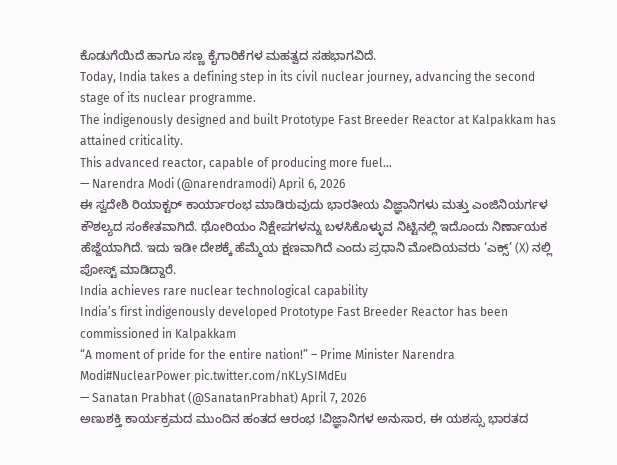ಕೊಡುಗೆಯಿದೆ ಹಾಗೂ ಸಣ್ಣ ಕೈಗಾರಿಕೆಗಳ ಮಹತ್ವದ ಸಹಭಾಗವಿದೆ.
Today, India takes a defining step in its civil nuclear journey, advancing the second stage of its nuclear programme.
The indigenously designed and built Prototype Fast Breeder Reactor at Kalpakkam has attained criticality.
This advanced reactor, capable of producing more fuel…
— Narendra Modi (@narendramodi) April 6, 2026
ಈ ಸ್ವದೇಶಿ ರಿಯಾಕ್ಟರ್ ಕಾರ್ಯಾರಂಭ ಮಾಡಿರುವುದು ಭಾರತೀಯ ವಿಜ್ಞಾನಿಗಳು ಮತ್ತು ಎಂಜಿನಿಯರ್ಗಳ ಕೌಶಲ್ಯದ ಸಂಕೇತವಾಗಿದೆ. ಥೋರಿಯಂ ನಿಕ್ಷೇಪಗಳನ್ನು ಬಳಸಿಕೊಳ್ಳುವ ನಿಟ್ಟಿನಲ್ಲಿ ಇದೊಂದು ನಿರ್ಣಾಯಕ ಹೆಜ್ಜೆಯಾಗಿದೆ. ಇದು ಇಡೀ ದೇಶಕ್ಕೆ ಹೆಮ್ಮೆಯ ಕ್ಷಣವಾಗಿದೆ ಎಂದು ಪ್ರಧಾನಿ ಮೋದಿಯವರು ‘ಎಕ್ಸ್’ (X) ನಲ್ಲಿ ಪೋಸ್ಟ್ ಮಾಡಿದ್ದಾರೆ.
India achieves rare nuclear technological capability
India’s first indigenously developed Prototype Fast Breeder Reactor has been commissioned in Kalpakkam
“A moment of pride for the entire nation!” – Prime Minister Narendra Modi#NuclearPower pic.twitter.com/nKLySIMdEu
— Sanatan Prabhat (@SanatanPrabhat) April 7, 2026
ಅಣುಶಕ್ತಿ ಕಾರ್ಯಕ್ರಮದ ಮುಂದಿನ ಹಂತದ ಆರಂಭ !ವಿಜ್ಞಾನಿಗಳ ಅನುಸಾರ, ಈ ಯಶಸ್ಸು ಭಾರತದ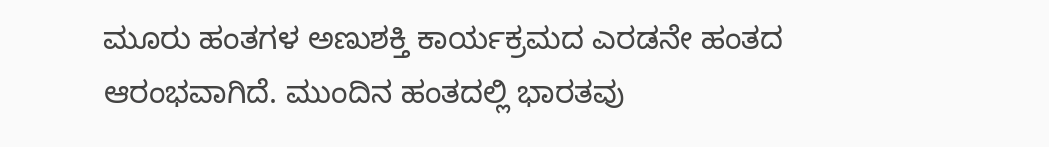ಮೂರು ಹಂತಗಳ ಅಣುಶಕ್ತಿ ಕಾರ್ಯಕ್ರಮದ ಎರಡನೇ ಹಂತದ ಆರಂಭವಾಗಿದೆ. ಮುಂದಿನ ಹಂತದಲ್ಲಿ ಭಾರತವು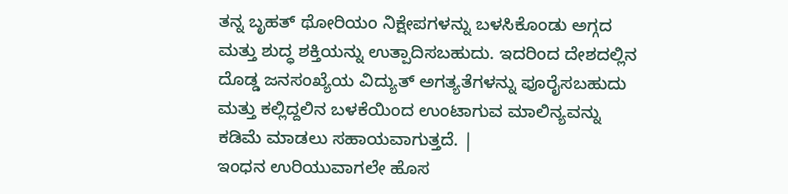ತನ್ನ ಬೃಹತ್ ಥೋರಿಯಂ ನಿಕ್ಷೇಪಗಳನ್ನು ಬಳಸಿಕೊಂಡು ಅಗ್ಗದ ಮತ್ತು ಶುದ್ಧ ಶಕ್ತಿಯನ್ನು ಉತ್ಪಾದಿಸಬಹುದು. ಇದರಿಂದ ದೇಶದಲ್ಲಿನ ದೊಡ್ಡ ಜನಸಂಖ್ಯೆಯ ವಿದ್ಯುತ್ ಅಗತ್ಯತೆಗಳನ್ನು ಪೂರೈಸಬಹುದು ಮತ್ತು ಕಲ್ಲಿದ್ದಲಿನ ಬಳಕೆಯಿಂದ ಉಂಟಾಗುವ ಮಾಲಿನ್ಯವನ್ನು ಕಡಿಮೆ ಮಾಡಲು ಸಹಾಯವಾಗುತ್ತದೆ. |
ಇಂಧನ ಉರಿಯುವಾಗಲೇ ಹೊಸ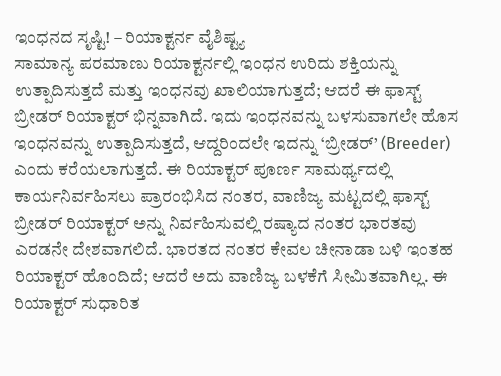ಇಂಧನದ ಸೃಷ್ಟಿ! – ರಿಯಾಕ್ಟರ್ನ ವೈಶಿಷ್ಟ್ಯ
ಸಾಮಾನ್ಯ ಪರಮಾಣು ರಿಯಾಕ್ಟರ್ನಲ್ಲಿ ಇಂಧನ ಉರಿದು ಶಕ್ತಿಯನ್ನು ಉತ್ಪಾದಿಸುತ್ತದೆ ಮತ್ತು ಇಂಧನವು ಖಾಲಿಯಾಗುತ್ತದೆ; ಆದರೆ ಈ ಫಾಸ್ಟ್ ಬ್ರೀಡರ್ ರಿಯಾಕ್ಟರ್ ಭಿನ್ನವಾಗಿದೆ. ಇದು ಇಂಧನವನ್ನು ಬಳಸುವಾಗಲೇ ಹೊಸ ಇಂಧನವನ್ನು ಉತ್ಪಾದಿಸುತ್ತದೆ, ಆದ್ದರಿಂದಲೇ ಇದನ್ನು ‘ಬ್ರೀಡರ್’ (Breeder) ಎಂದು ಕರೆಯಲಾಗುತ್ತದೆ. ಈ ರಿಯಾಕ್ಟರ್ ಪೂರ್ಣ ಸಾಮರ್ಥ್ಯದಲ್ಲಿ ಕಾರ್ಯನಿರ್ವಹಿಸಲು ಪ್ರಾರಂಭಿಸಿದ ನಂತರ, ವಾಣಿಜ್ಯ ಮಟ್ಟದಲ್ಲಿ ಫಾಸ್ಟ್ ಬ್ರೀಡರ್ ರಿಯಾಕ್ಟರ್ ಅನ್ನು ನಿರ್ವಹಿಸುವಲ್ಲಿ ರಷ್ಯಾದ ನಂತರ ಭಾರತವು ಎರಡನೇ ದೇಶವಾಗಲಿದೆ. ಭಾರತದ ನಂತರ ಕೇವಲ ಚೀನಾಡಾ ಬಳಿ ಇಂತಹ ರಿಯಾಕ್ಟರ್ ಹೊಂದಿದೆ; ಆದರೆ ಅದು ವಾಣಿಜ್ಯ ಬಳಕೆಗೆ ಸೀಮಿತವಾಗಿಲ್ಲ. ಈ ರಿಯಾಕ್ಟರ್ ಸುಧಾರಿತ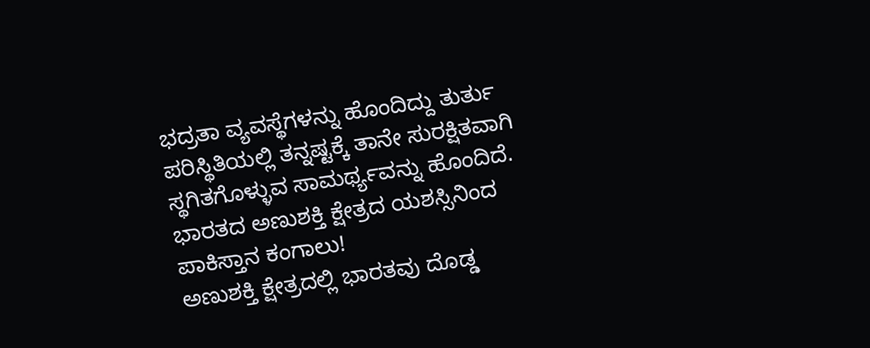ಭದ್ರತಾ ವ್ಯವಸ್ಥೆಗಳನ್ನು ಹೊಂದಿದ್ದು ತುರ್ತು ಪರಿಸ್ಥಿತಿಯಲ್ಲಿ ತನ್ನಷ್ಟಕ್ಕೆ ತಾನೇ ಸುರಕ್ಷಿತವಾಗಿ ಸ್ಥಗಿತಗೊಳ್ಳುವ ಸಾಮರ್ಥ್ಯವನ್ನು ಹೊಂದಿದೆ.
ಭಾರತದ ಅಣುಶಕ್ತಿ ಕ್ಷೇತ್ರದ ಯಶಸ್ಸಿನಿಂದ ಪಾಕಿಸ್ತಾನ ಕಂಗಾಲು!
ಅಣುಶಕ್ತಿ ಕ್ಷೇತ್ರದಲ್ಲಿ ಭಾರತವು ದೊಡ್ಡ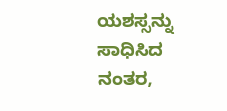ಯಶಸ್ಸನ್ನು ಸಾಧಿಸಿದ ನಂತರ,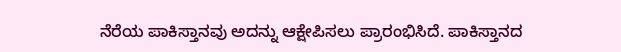ನೆರೆಯ ಪಾಕಿಸ್ತಾನವು ಅದನ್ನು ಆಕ್ಷೇಪಿಸಲು ಪ್ರಾರಂಭಿಸಿದೆ. ಪಾಕಿಸ್ತಾನದ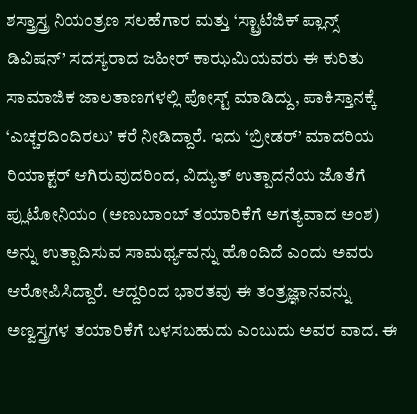ಶಸ್ತ್ರಾಸ್ತ್ರ ನಿಯಂತ್ರಣ ಸಲಹೆಗಾರ ಮತ್ತು ‘ಸ್ಟ್ರಾಟೆಜಿಕ್ ಪ್ಲಾನ್ಸ್ ಡಿವಿಷನ್’ ಸದಸ್ಯರಾದ ಜಹೀರ್ ಕಾಝಮಿಯವರು ಈ ಕುರಿತು ಸಾಮಾಜಿಕ ಜಾಲತಾಣಗಳಲ್ಲಿ ಪೋಸ್ಟ್ ಮಾಡಿದ್ದು, ಪಾಕಿಸ್ತಾನಕ್ಕೆ ‘ಎಚ್ಚರದಿಂದಿರಲು’ ಕರೆ ನೀಡಿದ್ದಾರೆ. ಇದು ‘ಬ್ರೀಡರ್’ ಮಾದರಿಯ ರಿಯಾಕ್ಟರ್ ಆಗಿರುವುದರಿಂದ, ವಿದ್ಯುತ್ ಉತ್ಪಾದನೆಯ ಜೊತೆಗೆ ಪ್ಲುಟೋನಿಯಂ (ಅಣುಬಾಂಬ್ ತಯಾರಿಕೆಗೆ ಅಗತ್ಯವಾದ ಅಂಶ) ಅನ್ನು ಉತ್ಪಾದಿಸುವ ಸಾಮರ್ಥ್ಯವನ್ನು ಹೊಂದಿದೆ ಎಂದು ಅವರು ಆರೋಪಿಸಿದ್ದಾರೆ. ಆದ್ದರಿಂದ ಭಾರತವು ಈ ತಂತ್ರಜ್ಞಾನವನ್ನು ಅಣ್ವಸ್ತ್ರಗಳ ತಯಾರಿಕೆಗೆ ಬಳಸಬಹುದು ಎಂಬುದು ಅವರ ವಾದ. ಈ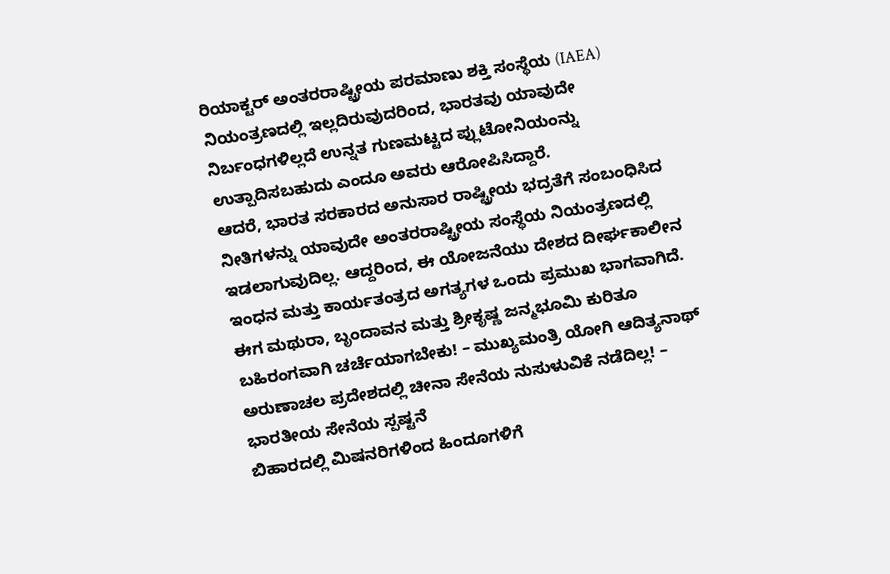ರಿಯಾಕ್ಟರ್ ಅಂತರರಾಷ್ಟ್ರೀಯ ಪರಮಾಣು ಶಕ್ತಿ ಸಂಸ್ಥೆಯ (IAEA) ನಿಯಂತ್ರಣದಲ್ಲಿ ಇಲ್ಲದಿರುವುದರಿಂದ, ಭಾರತವು ಯಾವುದೇ ನಿರ್ಬಂಧಗಳಿಲ್ಲದೆ ಉನ್ನತ ಗುಣಮಟ್ಟದ ಪ್ಲುಟೋನಿಯಂನ್ನು ಉತ್ಪಾದಿಸಬಹುದು ಎಂದೂ ಅವರು ಆರೋಪಿಸಿದ್ದಾರೆ.
ಆದರೆ, ಭಾರತ ಸರಕಾರದ ಅನುಸಾರ ರಾಷ್ಟ್ರೀಯ ಭದ್ರತೆಗೆ ಸಂಬಂಧಿಸಿದ ನೀತಿಗಳನ್ನು ಯಾವುದೇ ಅಂತರರಾಷ್ಟ್ರೀಯ ಸಂಸ್ಥೆಯ ನಿಯಂತ್ರಣದಲ್ಲಿ ಇಡಲಾಗುವುದಿಲ್ಲ. ಆದ್ದರಿಂದ, ಈ ಯೋಜನೆಯು ದೇಶದ ದೀರ್ಘಕಾಲೀನ ಇಂಧನ ಮತ್ತು ಕಾರ್ಯತಂತ್ರದ ಅಗತ್ಯಗಳ ಒಂದು ಪ್ರಮುಖ ಭಾಗವಾಗಿದೆ.
ಈಗ ಮಥುರಾ, ಬೃಂದಾವನ ಮತ್ತು ಶ್ರೀಕೃಷ್ಣ ಜನ್ಮಭೂಮಿ ಕುರಿತೂ ಬಹಿರಂಗವಾಗಿ ಚರ್ಚೆಯಾಗಬೇಕು! – ಮುಖ್ಯಮಂತ್ರಿ ಯೋಗಿ ಆದಿತ್ಯನಾಥ್
ಅರುಣಾಚಲ ಪ್ರದೇಶದಲ್ಲಿ ಚೀನಾ ಸೇನೆಯ ನುಸುಳುವಿಕೆ ನಡೆದಿಲ್ಲ! – ಭಾರತೀಯ ಸೇನೆಯ ಸ್ಪಷ್ಟನೆ
ಬಿಹಾರದಲ್ಲಿ ಮಿಷನರಿಗಳಿಂದ ಹಿಂದೂಗಳಿಗೆ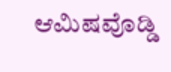ಆಮಿಷವೊಡ್ಡಿ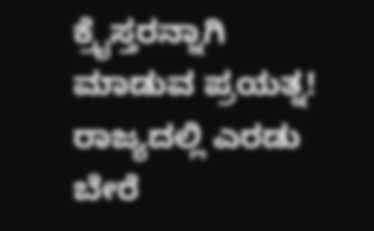ಕ್ರೈಸ್ತರನ್ನಾಗಿ ಮಾಡುವ ಪ್ರಯತ್ನ!
ರಾಜ್ಯದಲ್ಲಿ ಎರಡು ಬೇರೆ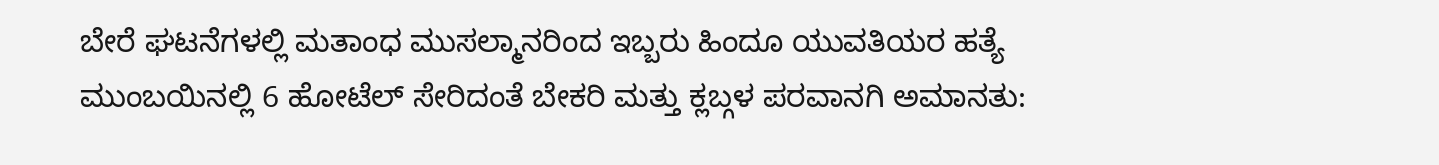ಬೇರೆ ಘಟನೆಗಳಲ್ಲಿ ಮತಾಂಧ ಮುಸಲ್ಮಾನರಿಂದ ಇಬ್ಬರು ಹಿಂದೂ ಯುವತಿಯರ ಹತ್ಯೆ
ಮುಂಬಯಿನಲ್ಲಿ 6 ಹೋಟೆಲ್ ಸೇರಿದಂತೆ ಬೇಕರಿ ಮತ್ತು ಕ್ಲಬ್ಗಳ ಪರವಾನಗಿ ಅಮಾನತು: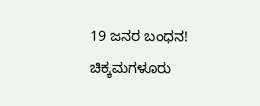19 ಜನರ ಬಂಧನ!
ಚಿಕ್ಕಮಗಳೂರು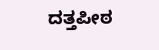ದತ್ತಪೀಠ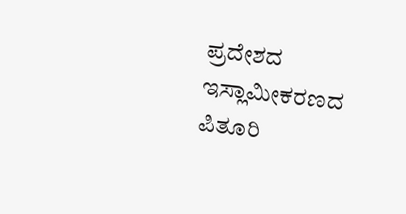ಪ್ರದೇಶದ ಇಸ್ಲಾಮೀಕರಣದ ಪಿತೂರಿ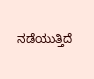ನಡೆಯುತ್ತಿದೆ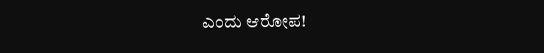ಎಂದು ಆರೋಪ!